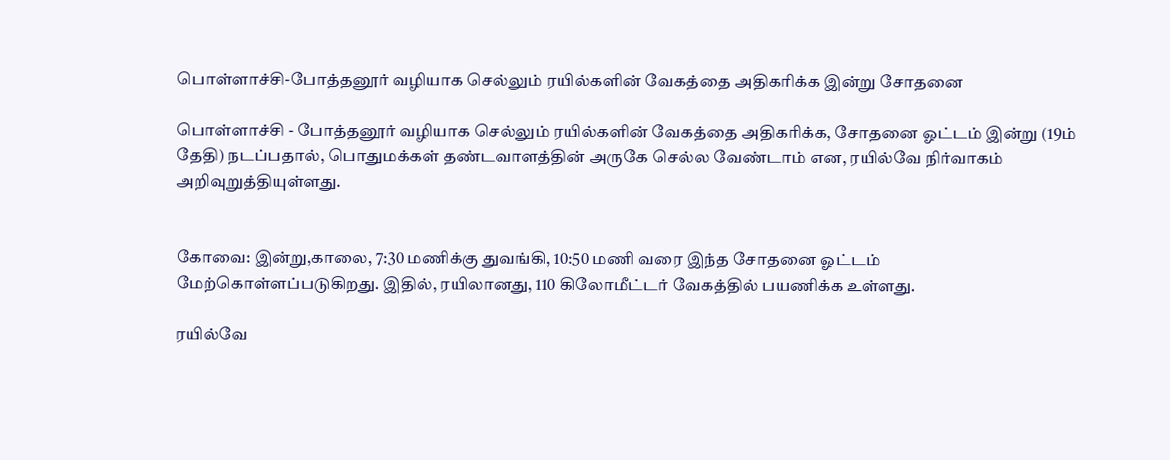பொள்ளாச்சி-போத்தனூர் வழியாக செல்லும் ரயில்களின் வேகத்தை அதிகரிக்க இன்று சோதனை

பொள்ளாச்சி - போத்தனூர் வழியாக செல்லும் ரயில்களின் வேகத்தை அதிகரிக்க, சோதனை ஓட்டம் இன்று (19ம் தேதி) நடப்பதால், பொதுமக்கள் தண்டவாளத்தின் அருகே செல்ல வேண்டாம் என, ரயில்வே நிர்வாகம் அறிவுறுத்தியுள்ளது.


கோவை: இன்று,காலை, 7:30 மணிக்கு துவங்கி, 10:50 மணி வரை இந்த சோதனை ஓட்டம் மேற்கொள்ளப்படுகிறது. இதில், ரயிலானது, 110 கிலோமீட்டர் வேகத்தில் பயணிக்க உள்ளது.

ரயில்வே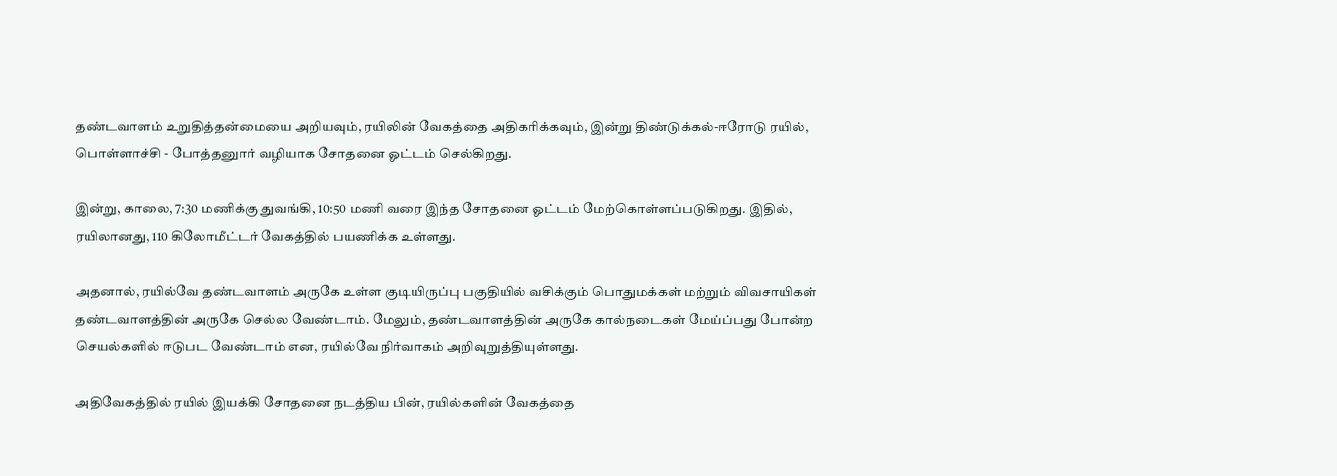தண்டவாளம் உறுதித்தன்மையை அறியவும், ரயிலின் வேகத்தை அதிகரிக்கவும், இன்று திண்டுக்கல்-ஈரோடு ரயில், பொள்ளாச்சி - போத்தனுார் வழியாக சோதனை ஓட்டம் செல்கிறது.

இன்று, காலை, 7:30 மணிக்கு துவங்கி, 10:50 மணி வரை இந்த சோதனை ஓட்டம் மேற்கொள்ளப்படுகிறது. இதில், ரயிலானது, 110 கிலோமீட்டர் வேகத்தில் பயணிக்க உள்ளது.

அதனால், ரயில்வே தண்டவாளம் அருகே உள்ள குடியிருப்பு பகுதியில் வசிக்கும் பொதுமக்கள் மற்றும் விவசாயிகள் தண்டவாளத்தின் அருகே செல்ல வேண்டாம். மேலும், தண்டவாளத்தின் அருகே கால்நடைகள் மேய்ப்பது போன்ற செயல்களில் ஈடுபட வேண்டாம் என, ரயில்வே நிர்வாகம் அறிவுறுத்தியுள்ளது.

அதிவேகத்தில் ரயில் இயக்கி சோதனை நடத்திய பின், ரயில்களின் வேகத்தை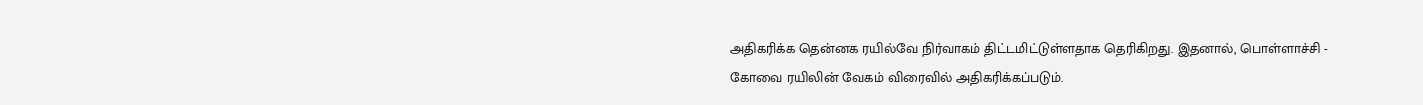அதிகரிக்க தென்னக ரயில்வே நிர்வாகம் திட்டமிட்டுள்ளதாக தெரிகிறது. இதனால், பொள்ளாச்சி - கோவை ரயிலின் வேகம் விரைவில் அதிகரிக்கப்படும்.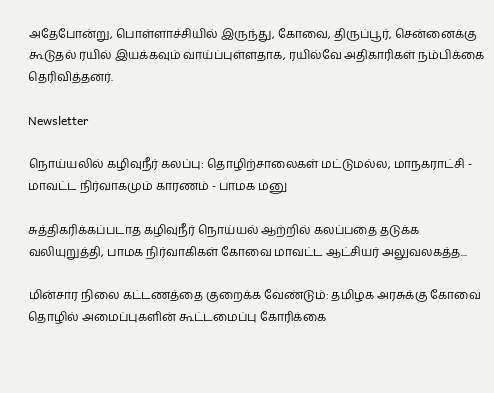அதேபோன்று, பொள்ளாச்சியில் இருந்து, கோவை, திருப்பூர், சென்னைக்கு கூடுதல் ரயில் இயக்கவும் வாய்ப்புள்ளதாக, ரயில்வே அதிகாரிகள் நம்பிக்கை தெரிவித்தனர்.

Newsletter

நொய்யலில் கழிவுநீர் கலப்பு: தொழிற்சாலைகள் மட்டுமல்ல, மாநகராட்சி - மாவட்ட நிர்வாகமும் காரணம் - பாமக மனு

சுத்திகரிக்கப்படாத கழிவுநீர் நொய்யல் ஆற்றில் கலப்பதை தடுக்க வலியுறுத்தி, பாமக நிர்வாகிகள் கோவை மாவட்ட ஆட்சியர் அலுவலகத்த...

மின்சார நிலை கட்டணத்தை குறைக்க வேண்டும்: தமிழக அரசுக்கு கோவை தொழில் அமைப்புகளின் கூட்டமைப்பு கோரிக்கை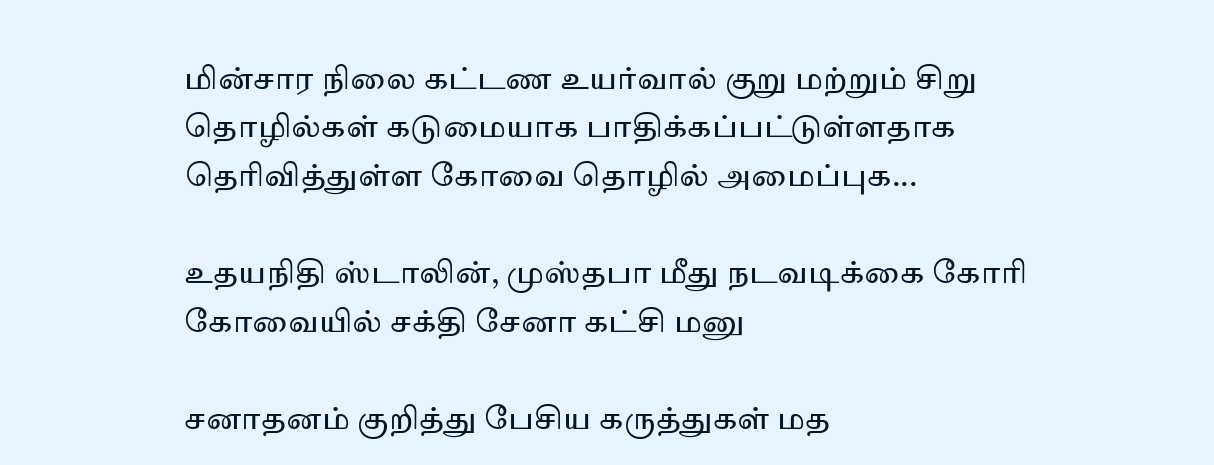மின்சார நிலை கட்டண உயர்வால் குறு மற்றும் சிறு தொழில்கள் கடுமையாக பாதிக்கப்பட்டுள்ளதாக தெரிவித்துள்ள கோவை தொழில் அமைப்புக...

உதயநிதி ஸ்டாலின், முஸ்தபா மீது நடவடிக்கை கோரி கோவையில் சக்தி சேனா கட்சி மனு

சனாதனம் குறித்து பேசிய கருத்துகள் மத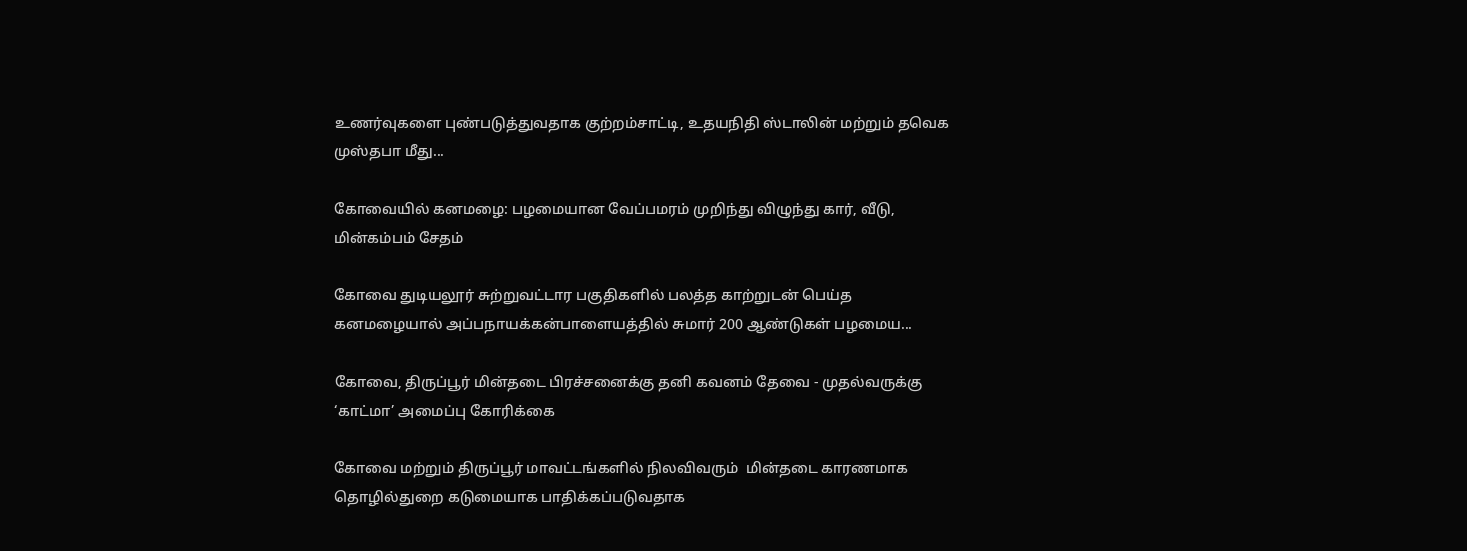உணர்வுகளை புண்படுத்துவதாக குற்றம்சாட்டி, உதயநிதி ஸ்டாலின் மற்றும் தவெக முஸ்தபா மீது...

கோவையில் கனமழை: பழமையான வேப்பமரம் முறிந்து விழுந்து கார், வீடு, மின்கம்பம் சேதம்

கோவை துடியலூர் சுற்றுவட்டார பகுதிகளில் பலத்த காற்றுடன் பெய்த கனமழையால் அப்பநாயக்கன்பாளையத்தில் சுமார் 200 ஆண்டுகள் பழமைய...

கோவை, திருப்பூர் மின்தடை பிரச்சனைக்கு தனி கவனம் தேவை - முதல்வருக்கு ‘காட்மா’ அமைப்பு கோரிக்கை

கோவை மற்றும் திருப்பூர் மாவட்டங்களில் நிலவிவரும்  மின்தடை காரணமாக தொழில்துறை கடுமையாக பாதிக்கப்படுவதாக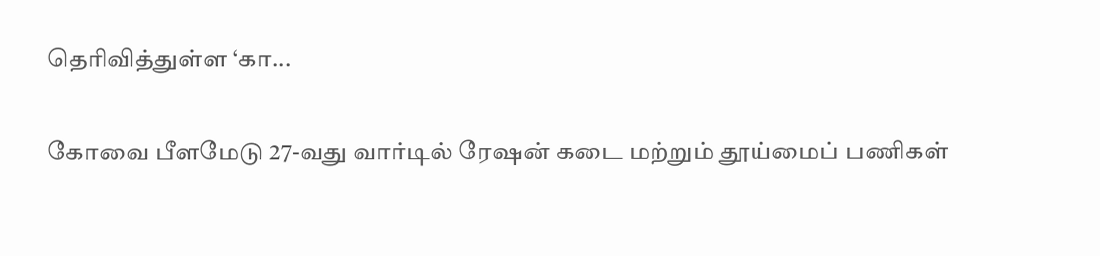தெரிவித்துள்ள ‘கா...

கோவை பீளமேடு 27-வது வார்டில் ரேஷன் கடை மற்றும் தூய்மைப் பணிகள்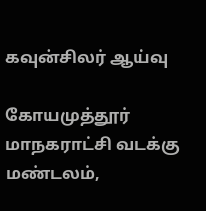கவுன்சிலர் ஆய்வு

கோயமுத்தூர் மாநகராட்சி வடக்கு மண்டலம்,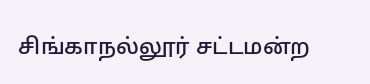சிங்காநல்லூர் சட்டமன்ற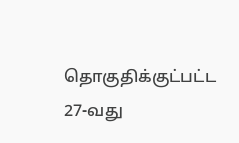தொகுதிக்குட்பட்ட 27-வது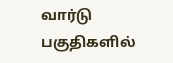வார்டு பகுதிகளில்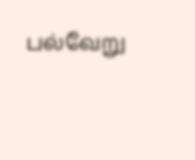பல்வேறு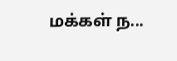மக்கள் ந...